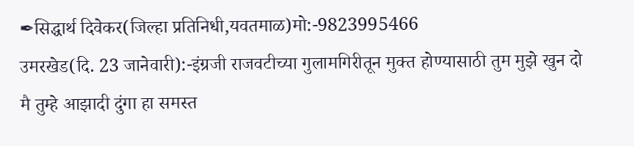✒सिद्धार्थ दिवेकर(जिल्हा प्रतिनिधी,यवतमाळ)मो:-9823995466
उमरखेड(दि. 23 जानेवारी):-इंग्रजी राजवटीच्या गुलामगिरीतून मुक्त होण्यासाठी तुम मुझे खुन दो मै तुम्हे आझादी दुंगा हा समस्त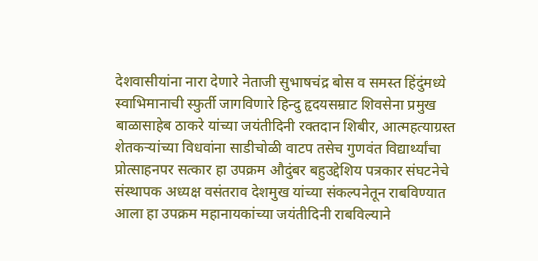देशवासीयांना नारा देणारे नेताजी सुभाषचंद्र बोस व समस्त हिंदुंमध्ये स्वाभिमानाची स्फुर्ती जागविणारे हिन्दु हृदयसम्राट शिवसेना प्रमुख बाळासाहेब ठाकरे यांच्या जयंतीदिनी रक्तदान शिबीर, आत्महत्याग्रस्त शेतकऱ्यांच्या विधवांना साडीचोळी वाटप तसेच गुणवंत विद्यार्थ्यांचा प्रोत्साहनपर सत्कार हा उपक्रम औदुंबर बहुउद्देशिय पत्रकार संघटनेचे संस्थापक अध्यक्ष वसंतराव देशमुख यांच्या संकल्पनेतून राबविण्यात आला हा उपक्रम महानायकांच्या जयंतीदिनी राबविल्याने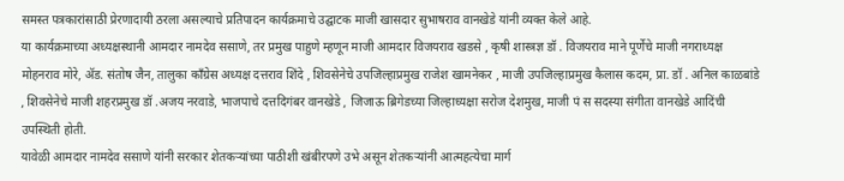समस्त पत्रकारांसाठी प्रेरणादायी ठरला असल्याचे प्रतिपादन कार्यक्रमाचे उद्घाटक माजी खासदार सुभाषराव वानखेडे यांनी व्यक्त केले आहे.
या कार्यक्रमाच्या अध्यक्षस्थानी आमदार नामदेव ससाणे, तर प्रमुख पाहुणे म्हणून माजी आमदार विजयराव खडसे , कृषी शास्त्रज्ञ डॉ . विजयराव माने पूर्णेचे माजी नगराध्यक्ष मोहनराव मोरे, ॲड. संतोष जैन, तालुका काँग्रेस अध्यक्ष दत्तराव शिंदे , शिवसेनेचे उपजिल्हाप्रमुख राजेश खामनेकर , माजी उपजिल्हाप्रमुख कैलास कदम, प्रा. डॉ . अनिल काळबांडे , शिवसेनेचे माजी शहरप्रमुख डॉ .अजय नरवाडे, भाजपाचे दत्तदिगंबर वानखेडे , जिजाऊ ब्रिगेडच्या जिल्हाध्यक्षा सरोज देशमुख, माजी पं स सदस्या संगीता वानखेडे आदिंची उपस्थिती होती.
यावेळी आमदार नामदेव ससाणे यांनी सरकार शेतकऱ्यांच्या पाठीशी खंबीरपणे उभे असून शेतकऱ्यांनी आत्महत्येचा मार्ग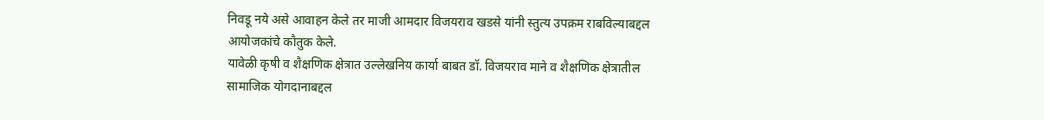निवडू नये असे आवाहन केले तर माजी आमदार विजयराव खडसे यांनी स्तुत्य उपक्रम राबविल्याबद्दल आयोजकांचे कौतुक केले.
यावेळी कृषी व शैक्षणिक क्षेत्रात उल्लेखनिय कार्या बाबत डॉ. विजयराव माने व शैक्षणिक क्षेत्रातील सामाजिक योगदानाबद्दल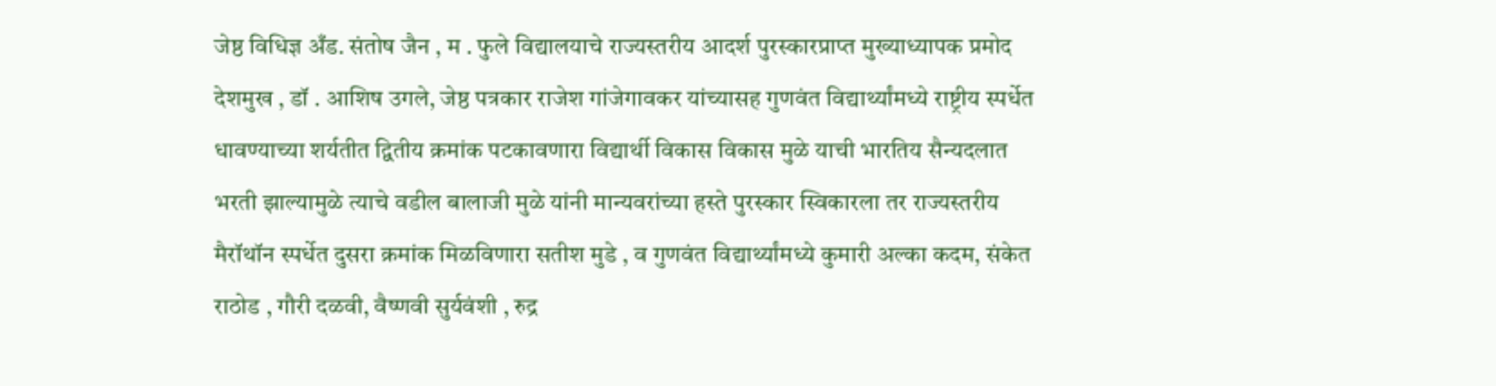जेष्ठ विधिज्ञ अँड. संतोष जैन , म . फुले विद्यालयाचे राज्यस्तरीय आदर्श पुरस्कारप्राप्त मुख्याध्यापक प्रमोद देशमुख , डॉ . आशिष उगले, जेष्ठ पत्रकार राजेश गांजेगावकर यांच्यासह गुणवंत विद्यार्थ्यांमध्ये राष्ट्रीय स्पर्धेत धावण्याच्या शर्यतीत द्वितीय क्रमांक पटकावणारा विद्यार्थी विकास विकास मुळे याची भारतिय सैन्यदलात भरती झाल्यामुळे त्याचे वडील बालाजी मुळे यांनी मान्यवरांच्या हस्ते पुरस्कार स्विकारला तर राज्यस्तरीय मैरॉथॉन स्पर्धेत दुसरा क्रमांक मिळविणारा सतीश मुडे , व गुणवंत विद्यार्थ्यांमध्ये कुमारी अल्का कदम, संकेत राठोड , गौरी दळवी, वैष्णवी सुर्यवंशी , रुद्र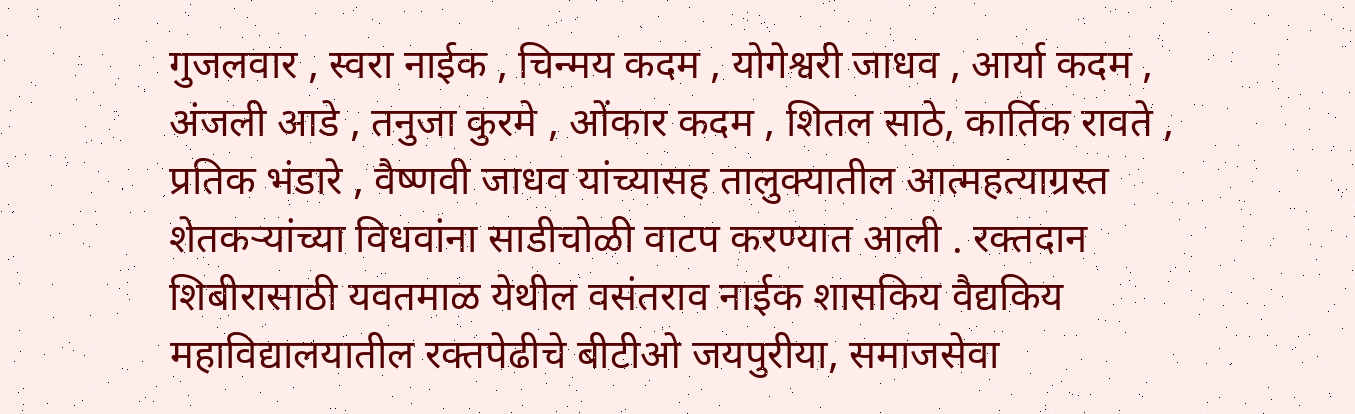गुजलवार , स्वरा नाईक , चिन्मय कदम , योगेश्वरी जाधव , आर्या कदम , अंजली आडे , तनुजा कुरमे , ओंकार कदम , शितल साठे, कार्तिक रावते , प्रतिक भंडारे , वैष्णवी जाधव यांच्यासह तालुक्यातील आत्महत्याग्रस्त शेतकऱ्यांच्या विधवांना साडीचोळी वाटप करण्यात आली . रक्तदान शिबीरासाठी यवतमाळ येथील वसंतराव नाईक शासकिय वैद्यकिय महाविद्यालयातील रक्तपेढीचे बीटीओ जयपुरीया, समाजसेवा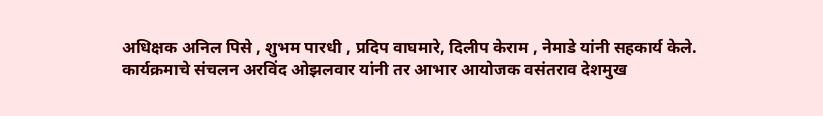अधिक्षक अनिल पिसे , शुभम पारधी , प्रदिप वाघमारे, दिलीप केराम , नेमाडे यांनी सहकार्य केले.
कार्यक्रमाचे संचलन अरविंद ओझलवार यांनी तर आभार आयोजक वसंतराव देशमुख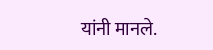यांनी मानले.